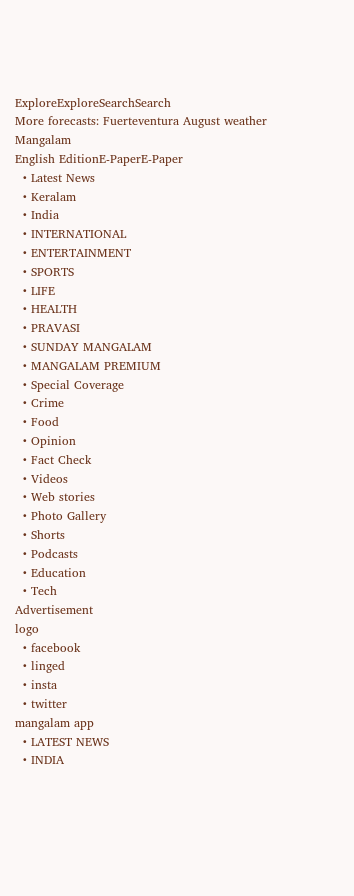ExploreExploreSearchSearch
More forecasts: Fuerteventura August weather
Mangalam
English EditionE-PaperE-Paper
  • Latest News
  • Keralam
  • India
  • INTERNATIONAL
  • ENTERTAINMENT
  • SPORTS
  • LIFE
  • HEALTH
  • PRAVASI
  • SUNDAY MANGALAM
  • MANGALAM PREMIUM
  • Special Coverage
  • Crime
  • Food
  • Opinion
  • Fact Check
  • Videos
  • Web stories
  • Photo Gallery
  • Shorts
  • Podcasts
  • Education
  • Tech
Advertisement
logo
  • facebook
  • linged
  • insta
  • twitter
mangalam app
  • LATEST NEWS
  • INDIA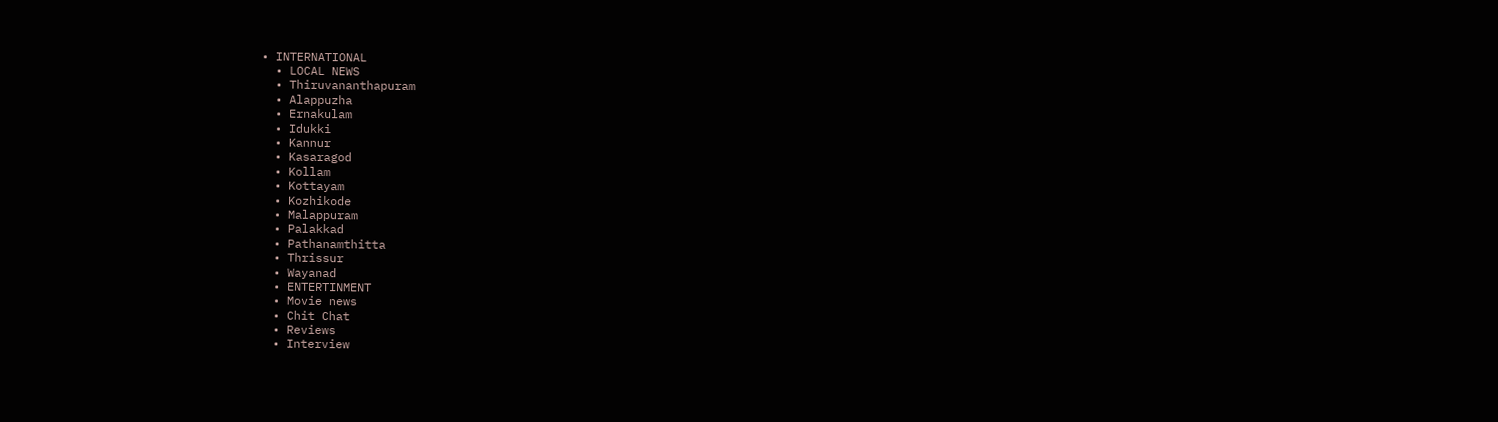• INTERNATIONAL
  • LOCAL NEWS
  • Thiruvananthapuram
  • Alappuzha
  • Ernakulam
  • Idukki
  • Kannur
  • Kasaragod
  • Kollam
  • Kottayam
  • Kozhikode
  • Malappuram
  • Palakkad
  • Pathanamthitta
  • Thrissur
  • Wayanad
  • ENTERTINMENT
  • Movie news
  • Chit Chat
  • Reviews
  • Interview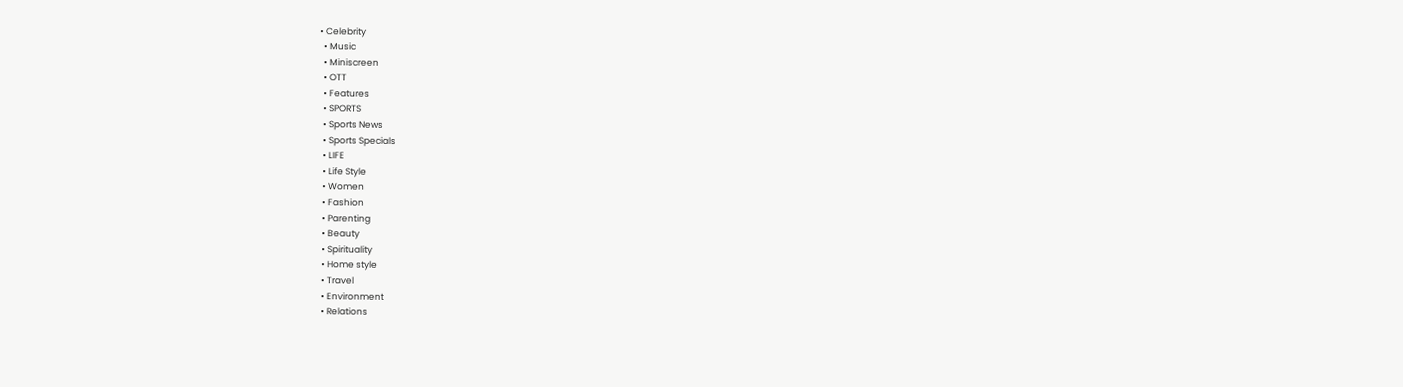• Celebrity
  • Music
  • Miniscreen
  • OTT
  • Features
  • SPORTS
  • Sports News
  • Sports Specials
  • LIFE
  • Life Style
  • Women
  • Fashion
  • Parenting
  • Beauty
  • Spirituality
  • Home style
  • Travel
  • Environment
  • Relations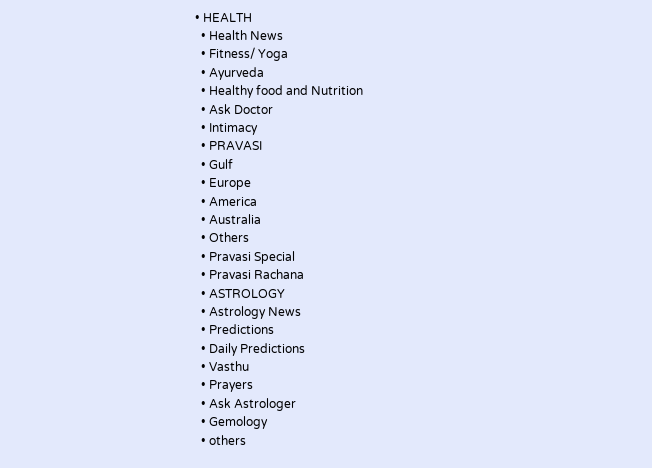• HEALTH
  • Health News
  • Fitness/ Yoga
  • Ayurveda
  • Healthy food and Nutrition
  • Ask Doctor
  • Intimacy
  • PRAVASI
  • Gulf
  • Europe
  • America
  • Australia
  • Others
  • Pravasi Special
  • Pravasi Rachana
  • ASTROLOGY
  • Astrology News
  • Predictions
  • Daily Predictions
  • Vasthu
  • Prayers
  • Ask Astrologer
  • Gemology
  • others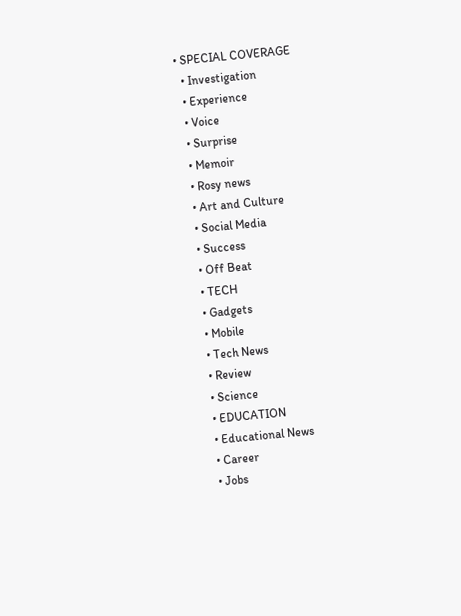• SPECIAL COVERAGE
  • Investigation
  • Experience
  • Voice
  • Surprise
  • Memoir
  • Rosy news
  • Art and Culture
  • Social Media
  • Success
  • Off Beat
  • TECH
  • Gadgets
  • Mobile
  • Tech News
  • Review
  • Science
  • EDUCATION
  • Educational News
  • Career
  • Jobs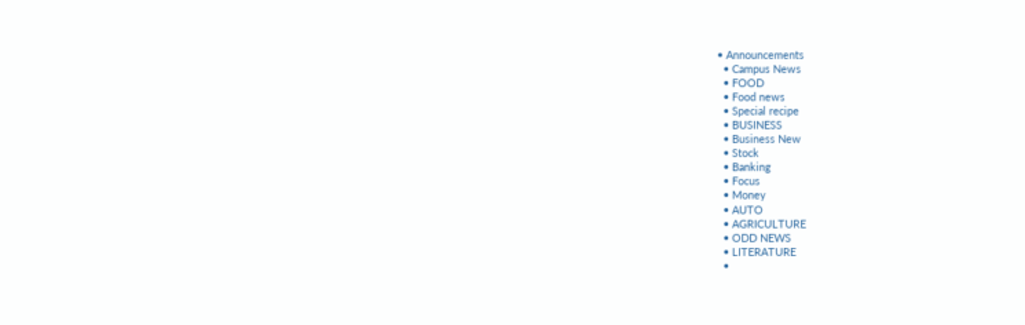• Announcements
  • Campus News
  • FOOD
  • Food news
  • Special recipe
  • BUSINESS
  • Business New
  • Stock
  • Banking
  • Focus
  • Money
  • AUTO
  • AGRICULTURE
  • ODD NEWS
  • LITERATURE
  •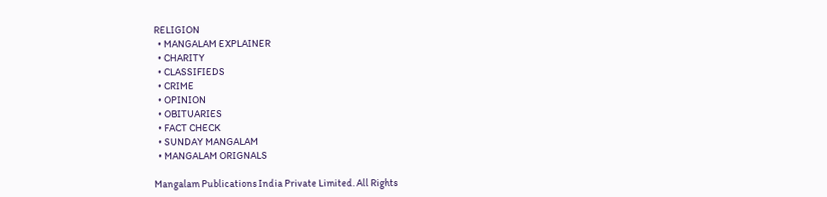RELIGION
  • MANGALAM EXPLAINER
  • CHARITY
  • CLASSIFIEDS
  • CRIME
  • OPINION
  • OBITUARIES
  • FACT CHECK
  • SUNDAY MANGALAM
  • MANGALAM ORIGNALS

Mangalam Publications India Private Limited. All Rights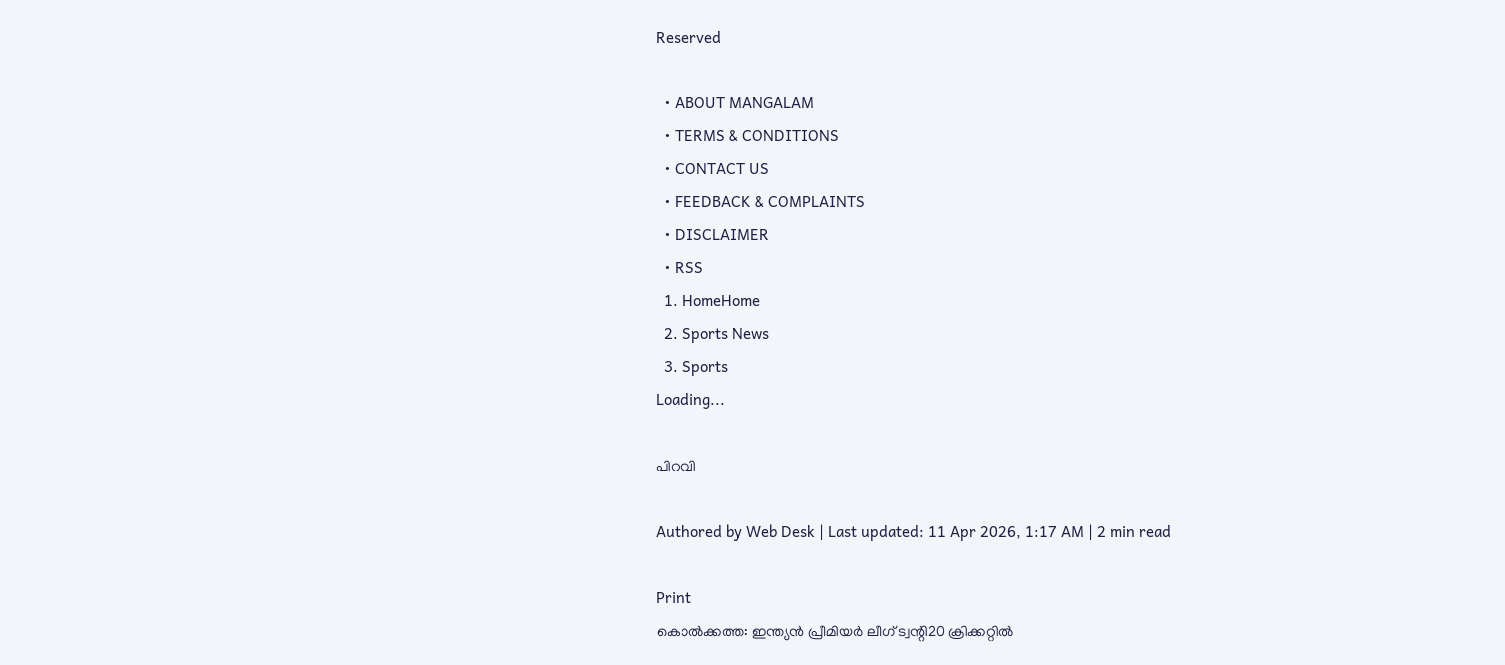Reserved

  • ABOUT MANGALAM
  • TERMS & CONDITIONS
  • CONTACT US
  • FEEDBACK & COMPLAINTS
  • DISCLAIMER
  • RSS
  1. HomeHome
  2. Sports News
  3. Sports
Loading...

പിറവി

Authored by Web Desk | Last updated: 11 Apr 2026, 1:17 AM | 2 min read

Print
കൊല്‍ക്കത്ത: ഇന്ത്യന്‍ പ്രീമിയര്‍ ലീഗ്‌ ട്വന്റി20 ക്രിക്കറ്റില്‍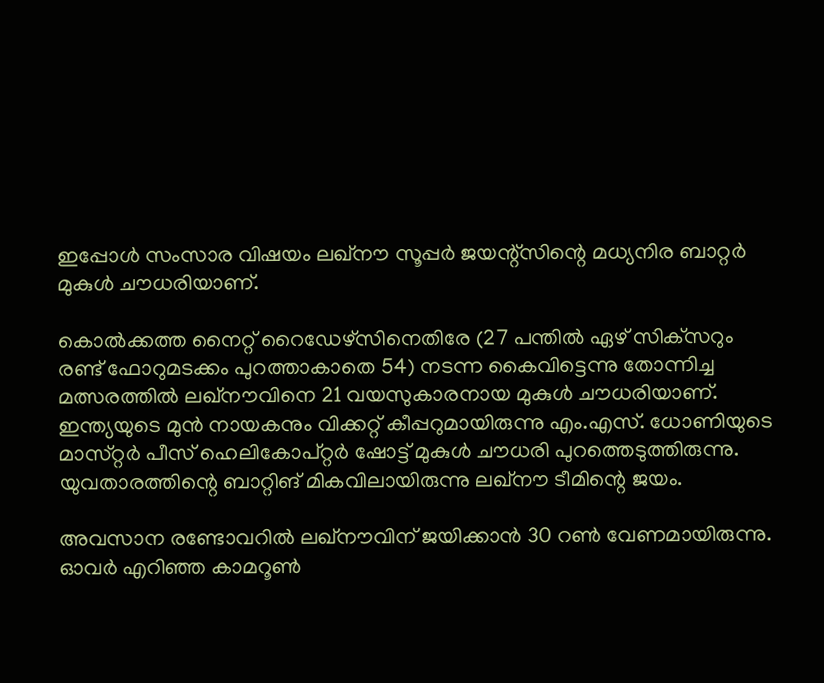ഇപ്പോള്‍ സംസാര വിഷയം ലഖ്‌നൗ സൂപ്പര്‍ ജയന്റ്‌സിന്റെ മധ്യനിര ബാറ്റര്‍ മുകുള്‍ ചൗധരിയാണ്‌.

കൊല്‍ക്കത്ത നൈറ്റ്‌ റൈഡേഴ്‌സിനെതിരേ (27 പന്തില്‍ ഏഴ്‌ സിക്‌സറും രണ്ട്‌ ഫോറുമടക്കം പുറത്താകാതെ 54) നടന്ന കൈവിട്ടെന്നു തോന്നിച്ച മത്സരത്തില്‍ ലഖ്‌നൗവിനെ 21 വയസുകാരനായ മുകുള്‍ ചൗധരിയാണ്‌. ഇന്ത്യയുടെ മുന്‍ നായകനും വിക്കറ്റ്‌ കീപ്പറുമായിരുന്നു എം.എസ്‌. ധോണിയുടെ മാസ്‌റ്റര്‍ പീസ്‌ ഹെലികോപ്‌റ്റര്‍ ഷോട്ട്‌ മുകുള്‍ ചൗധരി പുറത്തെടുത്തിരുന്നു. യുവതാരത്തിന്റെ ബാറ്റിങ്‌ മികവിലായിരുന്നു ലഖ്‌നൗ ടീമിന്റെ ജയം.

അവസാന രണ്ടോവറില്‍ ലഖ്‌നൗവിന്‌ ജയിക്കാന്‍ 30 റണ്‍ വേണമായിരുന്നു. ഓവര്‍ എറിഞ്ഞ കാമറൂണ്‍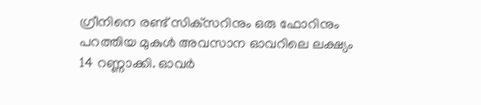ഗ്രീനിനെ രണ്ട്‌ സിക്‌സറിനും ഒരു ഫോറിനും പറത്തിയ മുകുള്‍ അവസാന ഓവറിലെ ലക്ഷ്യം 14 റണ്ണാക്കി. ഓവര്‍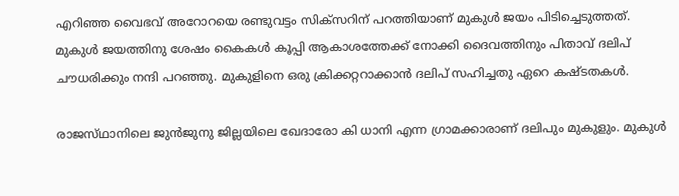എറിഞ്ഞ വൈഭവ്‌ അറോറയെ രണ്ടുവട്ടം സിക്‌സറിന്‌ പറത്തിയാണ്‌ മുകുള്‍ ജയം പിടിച്ചെടുത്തത്‌. മുകുള്‍ ജയത്തിനു ശേഷം കൈകള്‍ കൂപ്പി ആകാശത്തേക്ക്‌ നോക്കി ദൈവത്തിനും പിതാവ്‌ ദലിപ്‌ ചൗധരിക്കും നന്ദി പറഞ്ഞു. മുകുളിനെ ഒരു ക്രിക്കറ്ററാക്കാന്‍ ദലിപ്‌ സഹിച്ചതു ഏറെ കഷ്‌ടതകള്‍.

രാജസ്‌ഥാനിലെ ജുന്‍ജുനു ജില്ലയിലെ ഖേദാരോ കി ധാനി എന്ന ഗ്രാമക്കാരാണ്‌ ദലിപും മുകുളും. മുകുള്‍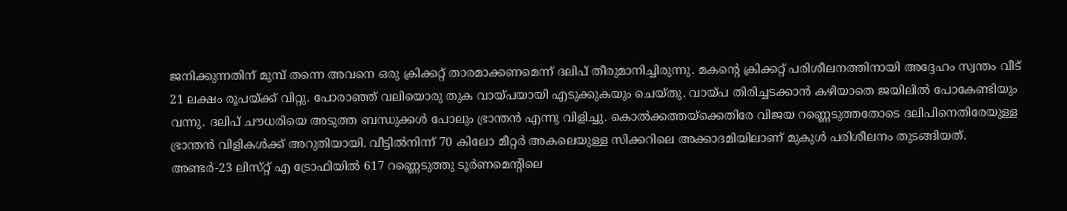ജനിക്കുന്നതിന്‌ മുമ്പ്‌ തന്നെ അവനെ ഒരു ക്രിക്കറ്റ്‌ താരമാക്കണമെന്ന്‌ ദലിപ്‌ തീരുമാനിച്ചിരുന്നു. മകന്റെ ക്രിക്കറ്റ്‌ പരിശീലനത്തിനായി അദ്ദേഹം സ്വന്തം വീട്‌ 21 ലക്ഷം രൂപയ്‌ക്ക് വിറ്റു. പോരാഞ്ഞ്‌ വലിയൊരു തുക വായ്‌പയായി എടുക്കുകയും ചെയ്‌തു. വായ്‌പ തിരിച്ചടക്കാന്‍ കഴിയാതെ ജയിലില്‍ പോകേണ്ടിയും വന്നു. ദലിപ്‌ ചൗധരിയെ അടുത്ത ബന്ധുക്കള്‍ പോലും ഭ്രാന്തന്‍ എന്നു വിളിച്ചു. കൊല്‍ക്കത്തയ്‌ക്കെതിരേ വിജയ റണ്ണെടുത്തതോടെ ദലിപിനെതിരേയുള്ള ഭ്രാന്തന്‍ വിളികള്‍ക്ക്‌ അറുതിയായി. വീട്ടില്‍നിന്ന്‌ 70 കിലോ മീറ്റര്‍ അകലെയുള്ള സിക്കറിലെ അക്കാദമിയിലാണ്‌ മുകുള്‍ പരിശീലനം തുടങ്ങിയത്‌. അണ്ടര്‍-23 ലിസ്‌റ്റ് എ ട്രോഫിയില്‍ 617 റണ്ണെടുത്തു ടൂര്‍ണമെന്റിലെ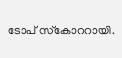ടോപ്‌ സ്‌കോററായി.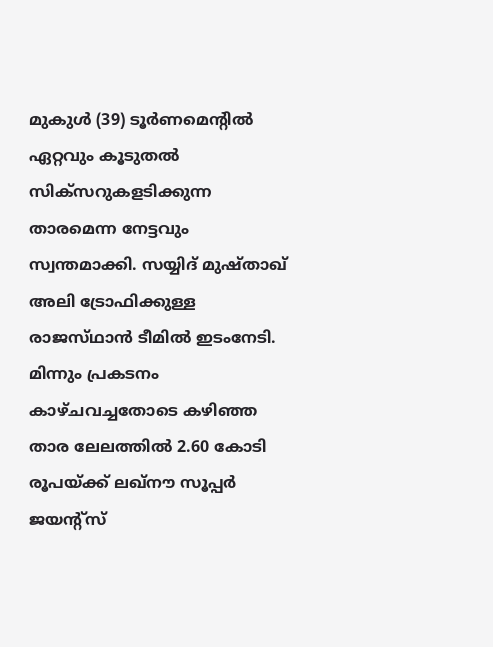മുകുള്‍ (39) ടൂര്‍ണമെന്റില്‍ ഏറ്റവും കൂടുതല്‍ സിക്‌സറുകളടിക്കുന്ന താരമെന്ന നേട്ടവും സ്വന്തമാക്കി. സയ്യിദ്‌ മുഷ്‌താഖ്‌ അലി ട്രോഫിക്കുള്ള രാജസ്‌ഥാന്‍ ടീമില്‍ ഇടംനേടി. മിന്നും പ്രകടനം കാഴ്‌ചവച്ചതോടെ കഴിഞ്ഞ താര ലേലത്തില്‍ 2.60 കോടി രൂപയ്‌ക്ക് ലഖ്‌നൗ സൂപ്പര്‍ ജയന്റ്‌സ്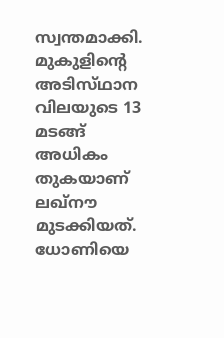സ്വന്തമാക്കി. മുകുളിന്റെ അടിസ്‌ഥാന വിലയുടെ 13 മടങ്ങ്‌ അധികം തുകയാണ്‌ ലഖ്‌നൗ മുടക്കിയത്‌. ധോണിയെ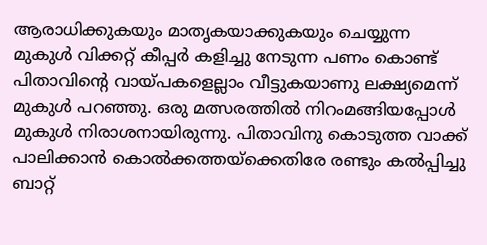ആരാധിക്കുകയും മാതൃകയാക്കുകയും ചെയ്യുന്ന മുകുള്‍ വിക്കറ്റ്‌ കീപ്പര്‍ കളിച്ചു നേടുന്ന പണം കൊണ്ട്‌ പിതാവിന്റെ വായ്‌പകളെല്ലാം വീട്ടുകയാണു ലക്ഷ്യമെന്ന്‌ മുകുള്‍ പറഞ്ഞു. ഒരു മത്സരത്തില്‍ നിറംമങ്ങിയപ്പോള്‍ മുകുള്‍ നിരാശനായിരുന്നു. പിതാവിനു കൊടുത്ത വാക്ക്‌ പാലിക്കാന്‍ കൊല്‍ക്കത്തയ്‌ക്കെതിരേ രണ്ടും കല്‍പ്പിച്ചു ബാറ്റ്‌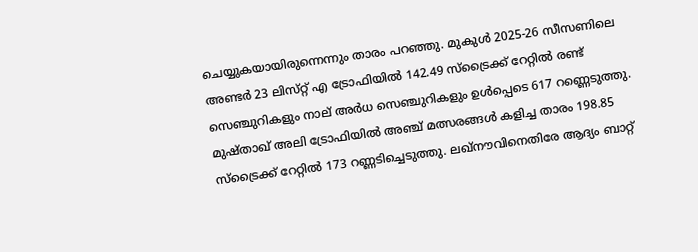ചെയ്യുകയായിരുന്നെന്നും താരം പറഞ്ഞു. മുകുള്‍ 2025-26 സീസണിലെ അണ്ടര്‍ 23 ലിസ്‌റ്റ് എ ട്രോഫിയില്‍ 142.49 സ്‌ട്രൈക്ക്‌ റേറ്റില്‍ രണ്ട്‌ സെഞ്ചുറികളും നാല്‌ അര്‍ധ സെഞ്ചുറികളും ഉള്‍പ്പെടെ 617 റണ്ണെടുത്തു. മുഷ്‌താഖ്‌ അലി ട്രോഫിയില്‍ അഞ്ച്‌ മത്സരങ്ങള്‍ കളിച്ച താരം 198.85 സ്‌ട്രൈക്ക്‌ റേറ്റില്‍ 173 റണ്ണടിച്ചെടുത്തു. ലഖ്‌നൗവിനെതിരേ ആദ്യം ബാറ്റ്‌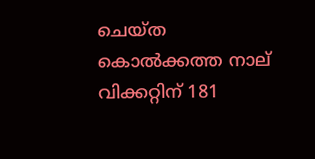ചെയ്‌ത കൊല്‍ക്കത്ത നാല്‌ വിക്കറ്റിന്‌ 181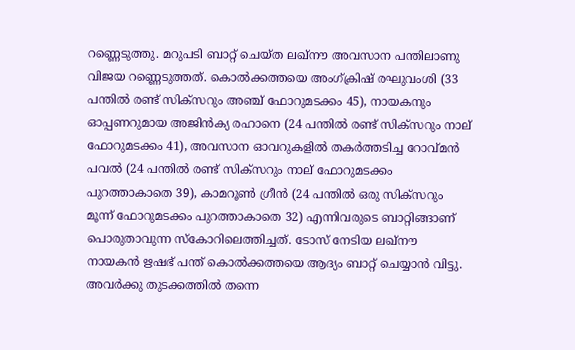റണ്ണെടുത്തു. മറുപടി ബാറ്റ്‌ ചെയ്‌ത ലഖ്‌നൗ അവസാന പന്തിലാണു വിജയ റണ്ണെടുത്തത്‌. കൊല്‍ക്കത്തയെ അംഗ്‌ക്രിഷ്‌ രഘുവംശി (33 പന്തില്‍ രണ്ട്‌ സിക്‌സറും അഞ്ച്‌ ഫോറുമടക്കം 45), നായകനും ഓപ്പണറുമായ അജിന്‍ക്യ രഹാനെ (24 പന്തില്‍ രണ്ട്‌ സിക്‌സറും നാല്‌ ഫോറുമടക്കം 41), അവസാന ഓവറുകളില്‍ തകര്‍ത്തടിച്ച റോവ്‌മന്‍ പവല്‍ (24 പന്തില്‍ രണ്ട്‌ സിക്‌സറും നാല്‌ ഫോറുമടക്കം പുറത്താകാതെ 39), കാമറൂണ്‍ ഗ്രീന്‍ (24 പന്തില്‍ ഒരു സിക്‌സറും മൂന്ന്‌ ഫോറുമടക്കം പുറത്താകാതെ 32) എന്നിവരുടെ ബാറ്റിങ്ങാണ്‌ പൊരുതാവുന്ന സ്‌കോറിലെത്തിച്ചത്‌. ടോസ്‌ നേടിയ ലഖ്‌നൗ നായകന്‍ ഋഷഭ്‌ പന്ത്‌ കൊല്‍ക്കത്തയെ ആദ്യം ബാറ്റ്‌ ചെയ്യാന്‍ വിട്ടു. അവര്‍ക്കു തുടക്കത്തില്‍ തന്നെ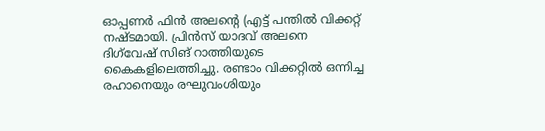ഓപ്പണര്‍ ഫിന്‍ അലന്റെ (എട്ട്‌ പന്തില്‍ വിക്കറ്റ്‌ നഷ്‌ടമായി. പ്രിന്‍സ്‌ യാദവ്‌ അലനെ ദിഗ്‌വേഷ്‌ സിങ്‌ റാത്തിയുടെ കൈകളിലെത്തിച്ചു. രണ്ടാം വിക്കറ്റില്‍ ഒന്നിച്ച രഹാനെയും രഘുവംശിയും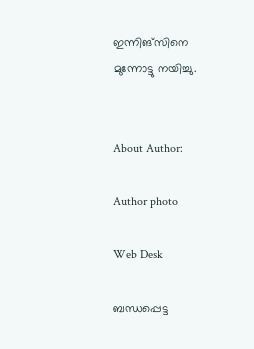ഇന്നിങ്‌സിനെ മുന്നോട്ടു നയിച്ചു.


About Author:

Author photo

Web Desk

ബന്ധപ്പെട്ട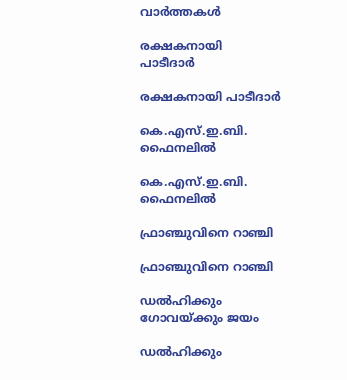വാർത്തകൾ

രക്ഷകനായി
പാടീദാര്‍

രക്ഷകനായി പാടീദാര്‍

കെ.എസ്‌.ഇ.ബി. ഫൈനലില്‍

കെ.എസ്‌.ഇ.ബി. ഫൈനലില്‍

ഫ്രാഞ്ചുവിനെ റാഞ്ചി

ഫ്രാഞ്ചുവിനെ റാഞ്ചി

ഡല്‍ഹിക്കും ഗോവയ്‌ക്കും ജയം

ഡല്‍ഹിക്കും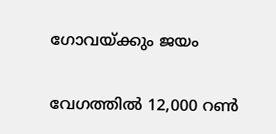ഗോവയ്‌ക്കും ജയം

വേഗത്തില്‍ 12,000 റണ്‍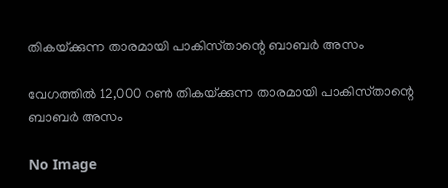തികയ്‌ക്കുന്ന താരമായി പാകിസ്‌താന്റെ ബാബര്‍ അസം

വേഗത്തില്‍ 12,000 റണ്‍ തികയ്‌ക്കുന്ന താരമായി പാകിസ്‌താന്റെ ബാബര്‍ അസം

No Image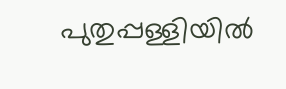പുതുപ്പള്ളിയില്‍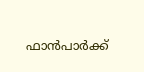ഫാന്‍പാര്‍ക്ക്‌